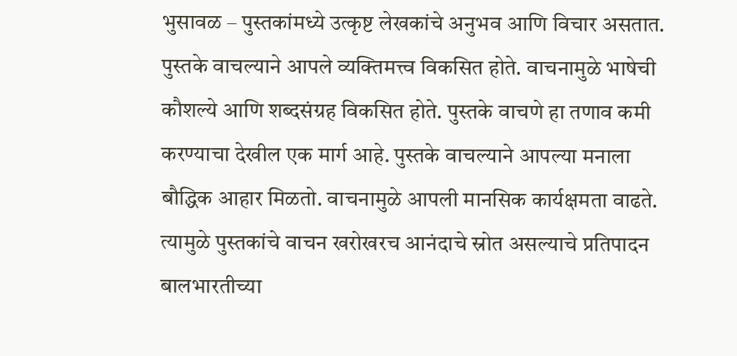भुसावळ – पुस्तकांमध्ये उत्कृष्ट लेखकांचे अनुभव आणि विचार असतात. पुस्तके वाचल्याने आपले व्यक्तिमत्त्व विकसित होते. वाचनामुळे भाषेची कौशल्ये आणि शब्दसंग्रह विकसित होते. पुस्तके वाचणे हा तणाव कमी करण्याचा देखील एक मार्ग आहे. पुस्तके वाचल्याने आपल्या मनाला बौद्धिक आहार मिळतो. वाचनामुळे आपली मानसिक कार्यक्षमता वाढते. त्यामुळे पुस्तकांचे वाचन खरोखरच आनंदाचे स्रोत असल्याचे प्रतिपादन बालभारतीच्या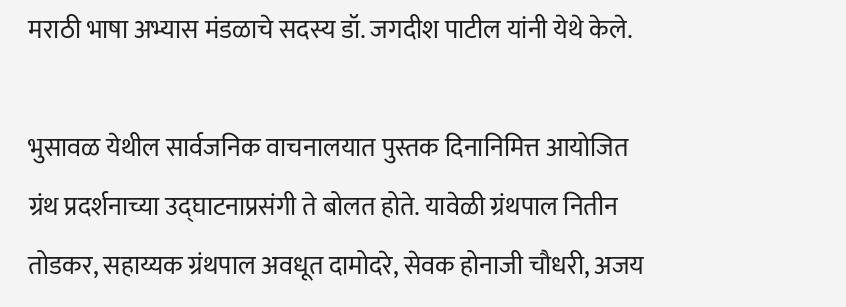मराठी भाषा अभ्यास मंडळाचे सदस्य डॉ. जगदीश पाटील यांनी येथे केले.

भुसावळ येथील सार्वजनिक वाचनालयात पुस्तक दिनानिमित्त आयोजित ग्रंथ प्रदर्शनाच्या उद्घाटनाप्रसंगी ते बोलत होते. यावेळी ग्रंथपाल नितीन तोडकर, सहाय्यक ग्रंथपाल अवधूत दामोदरे, सेवक होनाजी चौधरी, अजय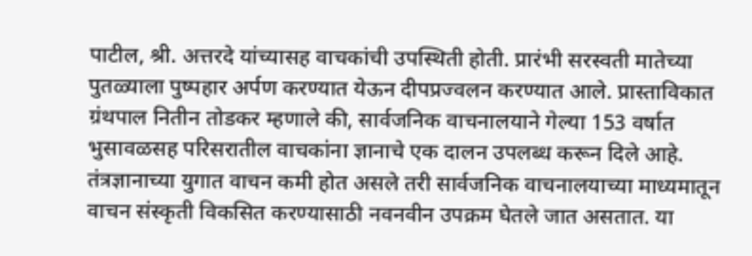पाटील, श्री. अत्तरदे यांच्यासह वाचकांची उपस्थिती होती. प्रारंभी सरस्वती मातेच्या पुतळ्याला पुष्पहार अर्पण करण्यात येऊन दीपप्रज्वलन करण्यात आले. प्रास्ताविकात ग्रंथपाल नितीन तोडकर म्हणाले की, सार्वजनिक वाचनालयाने गेल्या 153 वर्षात भुसावळसह परिसरातील वाचकांना ज्ञानाचे एक दालन उपलब्ध करून दिले आहे. तंत्रज्ञानाच्या युगात वाचन कमी होत असले तरी सार्वजनिक वाचनालयाच्या माध्यमातून वाचन संस्कृती विकसित करण्यासाठी नवनवीन उपक्रम घेतले जात असतात. या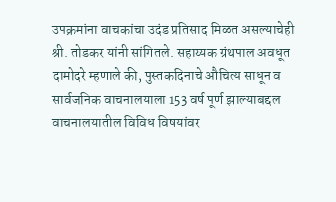उपक्रमांना वाचकांचा उदंड प्रतिसाद मिळत असल्याचेही श्री. तोडकर यांनी सांगितले. सहाय्यक ग्रंथपाल अवधूत दामोदरे म्हणाले की, पुस्तकदिनाचे औचित्य साधून व सार्वजनिक वाचनालयाला 153 वर्ष पूर्ण झाल्याबद्दल वाचनालयातील विविध विषयांवर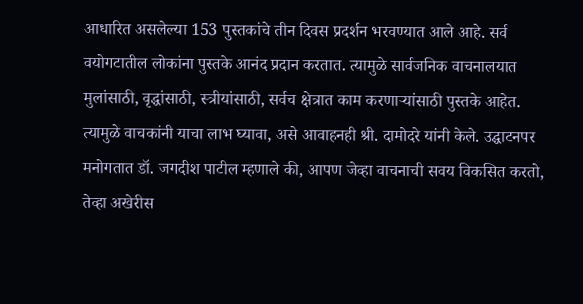आधारित असलेल्या 153 पुस्तकांचे तीन दिवस प्रदर्शन भरवण्यात आले आहे. सर्व वयोगटातील लोकांना पुस्तके आनंद प्रदान करतात. त्यामुळे सार्वजनिक वाचनालयात मुलांसाठी, वृद्धांसाठी, स्त्रीयांसाठी, सर्वच क्षेत्रात काम करणाऱ्यांसाठी पुस्तके आहेत. त्यामुळे वाचकांनी याचा लाभ घ्यावा, असे आवाहनही श्री. दामोदरे यांनी केले. उद्घाटनपर मनोगतात डॉ. जगदीश पाटील म्हणाले की, आपण जेव्हा वाचनाची सवय विकसित करतो, तेव्हा अखेरीस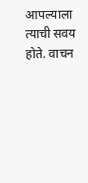आपल्याला त्याची सवय होते. वाचन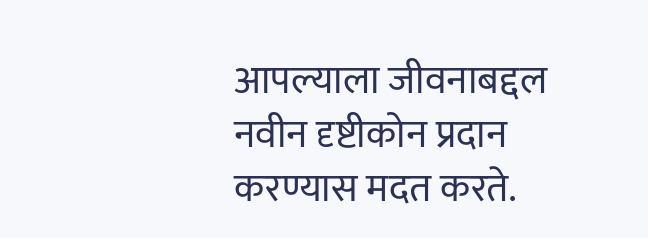आपल्याला जीवनाबद्दल नवीन दृष्टीकोन प्रदान करण्यास मदत करते.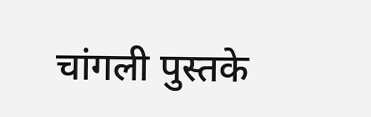चांगली पुस्तके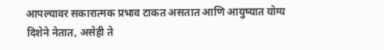आपल्यावर सकारात्मक प्रभाव टाकत असतात आणि आयुष्यात योग्य दिशेने नेतात, असेही ते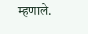म्हणाले.